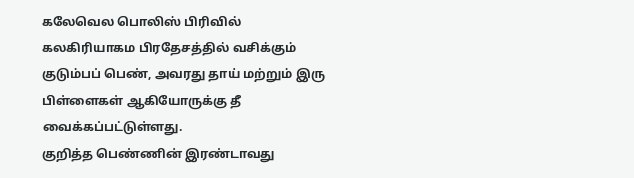கலேவெல பொலிஸ் பிரிவில் கலகிரியாகம பிரதேசத்தில் வசிக்கும் குடும்பப் பெண், அவரது தாய் மற்றும் இரு பிள்ளைகள் ஆகியோருக்கு தீ வைக்கப்பட்டுள்ளது.
குறித்த பெண்ணின் இரண்டாவது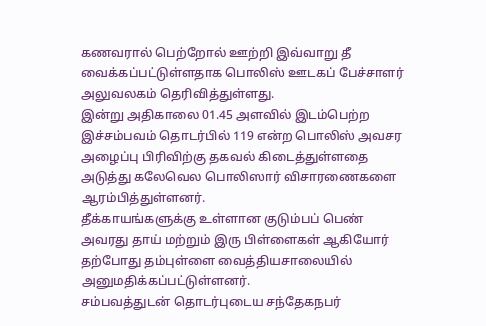கணவரால் பெற்றோல் ஊற்றி இவ்வாறு தீ வைக்கப்பட்டுள்ளதாக பொலிஸ் ஊடகப் பேச்சாளர் அலுவலகம் தெரிவித்துள்ளது.
இன்று அதிகாலை 01.45 அளவில் இடம்பெற்ற இச்சம்பவம் தொடர்பில் 119 என்ற பொலிஸ் அவசர அழைப்பு பிரிவிற்கு தகவல் கிடைத்துள்ளதை அடுத்து கலேவெல பொலிஸார் விசாரணைகளை ஆரம்பித்துள்ளனர்.
தீக்காயங்களுக்கு உள்ளான குடும்பப் பெண் அவரது தாய் மற்றும் இரு பிள்ளைகள் ஆகியோர் தற்போது தம்புள்ளை வைத்தியசாலையில் அனுமதிக்கப்பட்டுள்ளனர்.
சம்பவத்துடன் தொடர்புடைய சந்தேகநபர்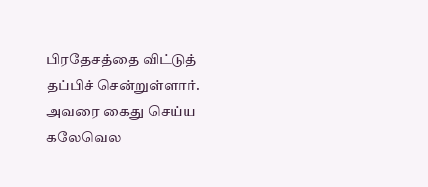பிரதேசத்தை விட்டுத் தப்பிச் சென்றுள்ளார். அவரை கைது செய்ய கலேவெல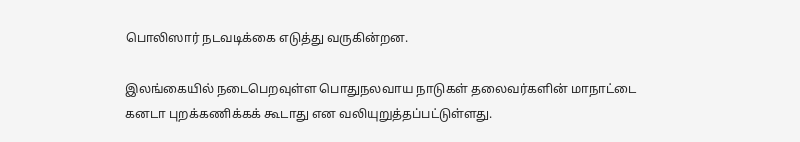பொலிஸார் நடவடிக்கை எடுத்து வருகின்றன.

இலங்கையில் நடைபெறவுள்ள பொதுநலவாய நாடுகள் தலைவர்களின் மாநாட்டை கனடா புறக்கணிக்கக் கூடாது என வலியுறுத்தப்பட்டுள்ளது.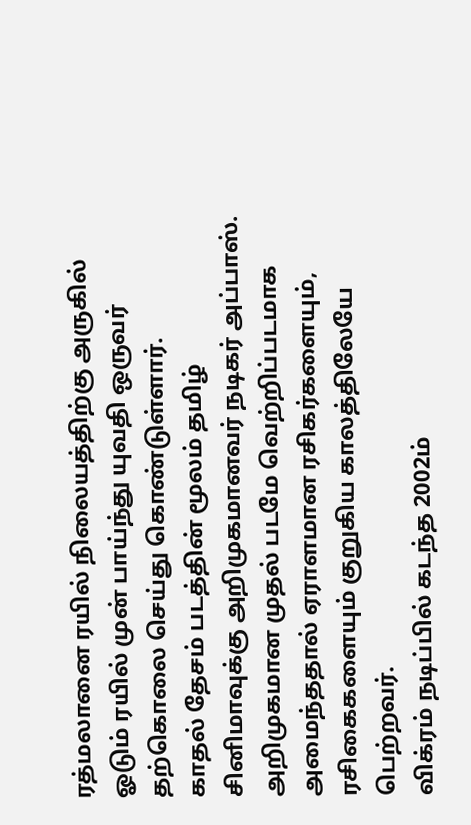ரத்மலானை ரயில் நிலையத்திற்கு அருகில் ஓடும் ரயில் முன் பாய்ந்து யுவதி ஒருவர் தற்கொலை செய்து கொண்டுள்ளார்.
காதல் தேசம் படத்தின் மூலம் தமிழ் சினிமாவுக்கு அறிமுகமானவர் நடிகர் அப்பாஸ். அறிமுகமான முதல் படமே வெற்றிப்படமாக அமைந்ததால் ஏராளமான ரசிகர்களையும், ரசிகைகளையும் குறுகிய காலத்திலேயே பெற்றவர்.
விக்ரம் நடிப்பில் கடந்த 2002ம்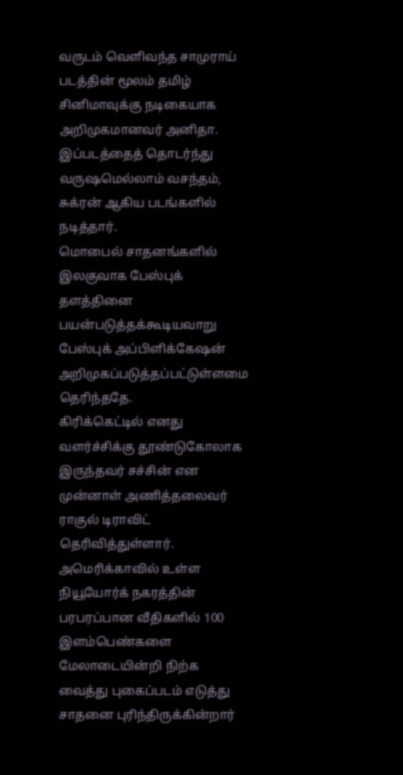வருடம் வெளிவந்த சாமுராய் படத்தின் மூலம் தமிழ் சினிமாவுக்கு நடிகையாக அறிமுகமானவர் அனிதா. இப்படத்தைத் தொடர்ந்து வருஷமெல்லாம் வசந்தம், சுக்ரன் ஆகிய படங்களில் நடித்தார்.
மொபைல் சாதனங்களில் இலகுவாக பேஸ்புக் தளத்தினை பயன்படுத்தக்கூடியவாறு பேஸ்புக் அப்பிளிக்கேஷன் அறிமுகப்படுத்தப்பட்டுள்ளமை தெரிந்ததே.
கிரிக்கெட்டில் எனது வளர்ச்சிக்கு தூண்டுகோலாக இருந்தவர் சச்சின் என முன்னாள் அணித்தலைவர் ராகுல் டிராவிட் தெரிவித்துள்ளார்.
அமெரிக்காவில் உள்ள நியூயோர்க் நகரத்தின் பரபரப்பான வீதிகளில் 100 இளம்பெண்களை மேலாடையின்றி நிற்க வைத்து புகைப்படம் எடுத்து சாதனை புரிந்திருக்கின்றார்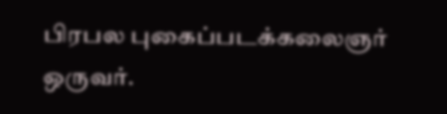பிரபல புகைப்படக்கலைஞர் ஒருவர்.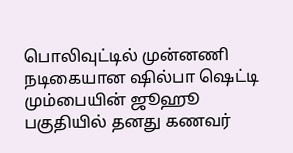பொலிவுட்டில் முன்னணி நடிகையான ஷில்பா ஷெட்டி மும்பையின் ஜூஹூ பகுதியில் தனது கணவர்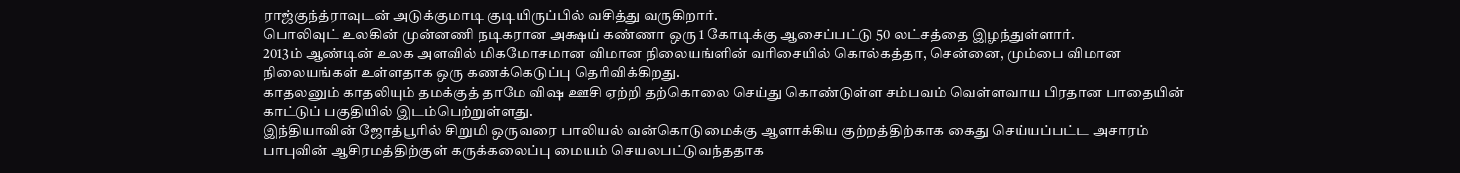ராஜ்குந்த்ராவுடன் அடுக்குமாடி குடியிருப்பில் வசித்து வருகிறார்.
பொலிவுட் உலகின் முன்னணி நடிகரான அக்ஷய் கண்ணா ஒரு 1 கோடிக்கு ஆசைப்பட்டு 50 லட்சத்தை இழந்துள்ளார்.
2013ம் ஆண்டின் உலக அளவில் மிகமோசமான விமான நிலையங்ளின் வரிசையில் கொல்கத்தா, சென்னை, மும்பை விமான நிலையங்கள் உள்ளதாக ஒரு கணக்கெடுப்பு தெரிவிக்கிறது.
காதலனும் காதலியும் தமக்குத் தாமே விஷ ஊசி ஏற்றி தற்கொலை செய்து கொண்டுள்ள சம்பவம் வெள்ளவாய பிரதான பாதையின் காட்டுப் பகுதியில் இடம்பெற்றுள்ளது.
இந்தியாவின் ஜோத்பூரில் சிறுமி ஒருவரை பாலியல் வன்கொடுமைக்கு ஆளாக்கிய குற்றத்திற்காக கைது செய்யப்பட்ட அசாரம் பாபுவின் ஆசிரமத்திற்குள் கருக்கலைப்பு மையம் செயலபட்டுவந்ததாக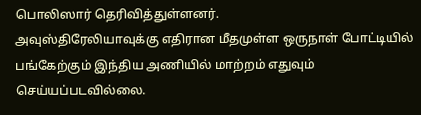பொலிஸார் தெரிவித்துள்ளனர்.
அவுஸ்திரேலியாவுக்கு எதிரான மீதமுள்ள ஒருநாள் போட்டியில் பங்கேற்கும் இந்திய அணியில் மாற்றம் எதுவும் செய்யப்படவில்லை.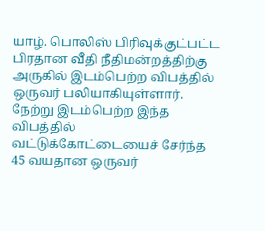யாழ். பொலிஸ் பிரிவுக்குட்பட்ட பிரதான வீதி நீதிமன்றத்திற்கு அருகில் இடம்பெற்ற விபத்தில் ஒருவர் பலியாகியுள்ளார். நேற்று இடம்பெற்ற இந்த விபத்தில் வட்டுக்கோட்டையைச் சேர்ந்த 45 வயதான ஒருவர்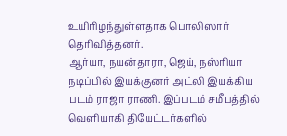உயிரிழந்துள்ளதாக பொலிஸார் தெரிவித்தனர்.
ஆர்யா, நயன்தாரா, ஜெய், நஸ்ரியா நடிப்பில் இயக்குனர் அட்லி இயக்கிய படம் ராஜா ராணி. இப்படம் சமீபத்தில் வெளியாகி தியேட்டர்களில்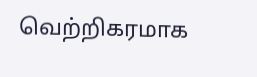வெற்றிகரமாக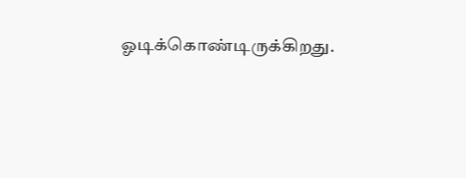ஓடிக்கொண்டிருக்கிறது.